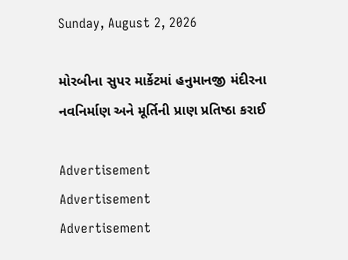Sunday, August 2, 2026

મોરબીના સુપર માર્કેટમાં હનુમાનજી મંદીરના નવનિર્માણ અને મૂર્તિની પ્રાણ પ્રતિષ્ઠા કરાઈ

Advertisement
Advertisement
Advertisement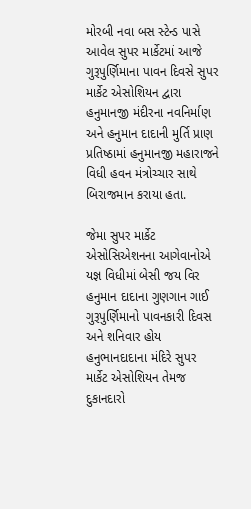મોરબી નવા બસ સ્ટેન્ડ પાસે આવેલ સુપર માર્કેટમાં આજે ગુરૂપુર્ણિમાના પાવન દિવસે સુપર માર્કેટ એસોશિયન દ્વારા હનુમાનજી મંદીરના નવનિર્માણ અને હનુમાન દાદાની મુર્તિ પ્રાણ પ્રતિષ્ઠામાં હનુમાનજી મહારાજને વિધી હવન મંત્રોચ્ચાર સાથે બિરાજમાન કરાયા હતા.

જેમા સુપર માર્કેટ એસોસિએશનના આગેવાનોએ યજ્ઞ વિધીમાં બેસી જય વિર હનુમાન દાદાના ગુણગાન ગાઈ ગુરૂપુર્ણિમાનો પાવનકારી દિવસ અને શનિવાર હોય હનુભાનદાદાના મંદિરે સુપર માર્કેટ એસોશિયન તેમજ દુકાનદારો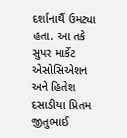દર્શાનાર્થૈ ઉમટ્યા હતા. આ તકે સુપર માર્કેટ એસોસિએશન અને હિતેશ દસાડીયા પ્રિતમ જીતુભાઈ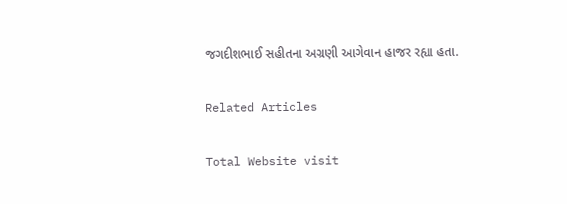જગદીશભાઈ સહીતના અગ્રણી આગેવાન હાજર રહ્યા હતા.

Related Articles

Total Website visit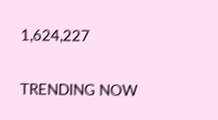1,624,227

TRENDING NOW